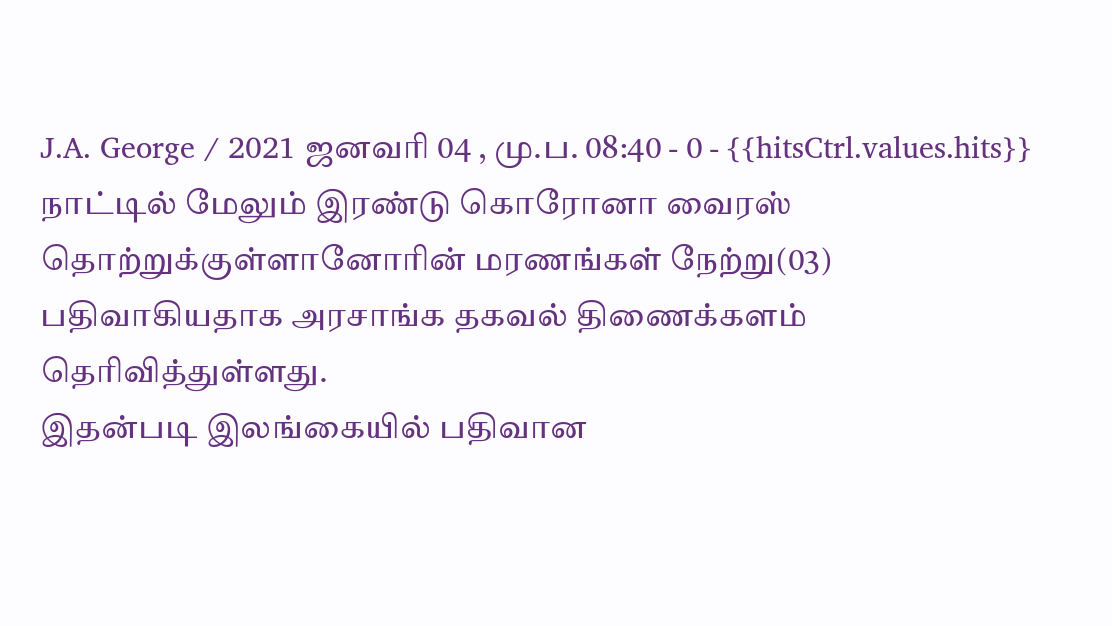J.A. George / 2021 ஜனவரி 04 , மு.ப. 08:40 - 0 - {{hitsCtrl.values.hits}}
நாட்டில் மேலும் இரண்டு கொரோனா வைரஸ் தொற்றுக்குள்ளானோரின் மரணங்கள் நேற்று(03) பதிவாகியதாக அரசாங்க தகவல் திணைக்களம் தெரிவித்துள்ளது.
இதன்படி இலங்கையில் பதிவான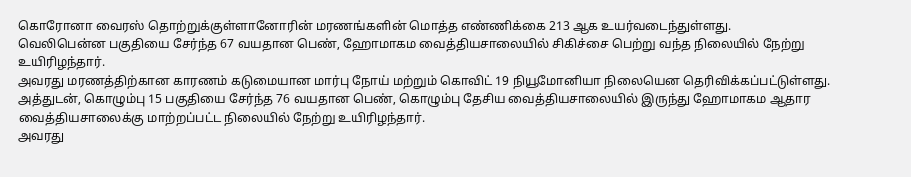கொரோனா வைரஸ் தொற்றுக்குள்ளானோரின் மரணங்களின் மொத்த எண்ணிக்கை 213 ஆக உயர்வடைந்துள்ளது.
வெலிபென்ன பகுதியை சேர்ந்த 67 வயதான பெண், ஹோமாகம வைத்தியசாலையில் சிகிச்சை பெற்று வந்த நிலையில் நேற்று உயிரிழந்தார்.
அவரது மரணத்திற்கான காரணம் கடுமையான மார்பு நோய் மற்றும் கொவிட் 19 நியூமோனியா நிலையென தெரிவிக்கப்பட்டுள்ளது.
அத்துடன், கொழும்பு 15 பகுதியை சேர்ந்த 76 வயதான பெண், கொழும்பு தேசிய வைத்தியசாலையில் இருந்து ஹோமாகம ஆதார வைத்தியசாலைக்கு மாற்றப்பட்ட நிலையில் நேற்று உயிரிழந்தார்.
அவரது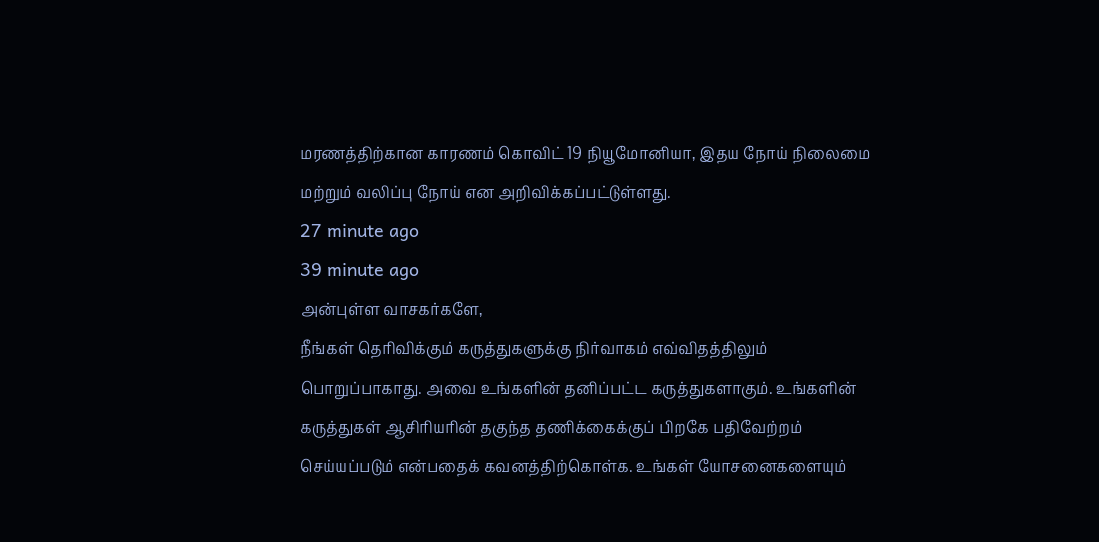மரணத்திற்கான காரணம் கொவிட் 19 நியூமோனியா, இதய நோய் நிலைமை மற்றும் வலிப்பு நோய் என அறிவிக்கப்பட்டுள்ளது.
27 minute ago
39 minute ago
அன்புள்ள வாசகர்களே,
நீங்கள் தெரிவிக்கும் கருத்துகளுக்கு நிர்வாகம் எவ்விதத்திலும் பொறுப்பாகாது. அவை உங்களின் தனிப்பட்ட கருத்துகளாகும். உங்களின் கருத்துகள் ஆசிரியரின் தகுந்த தணிக்கைக்குப் பிறகே பதிவேற்றம் செய்யப்படும் என்பதைக் கவனத்திற்கொள்க. உங்கள் யோசனைகளையும்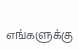எங்களுக்கு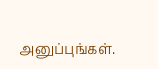அனுப்புங்கள்.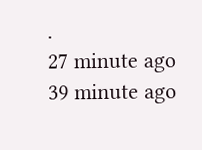.
27 minute ago
39 minute ago